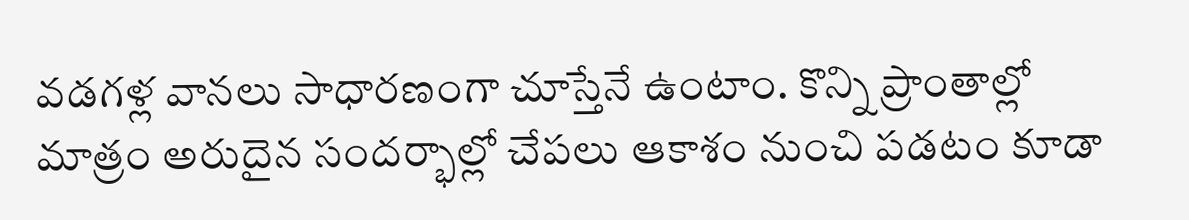వడగళ్ల వానలు సాధారణంగా చూస్తేనే ఉంటాం. కొన్ని ప్రాంతాల్లో మాత్రం అరుదైన సందర్భాల్లో చేపలు ఆకాశం నుంచి పడటం కూడా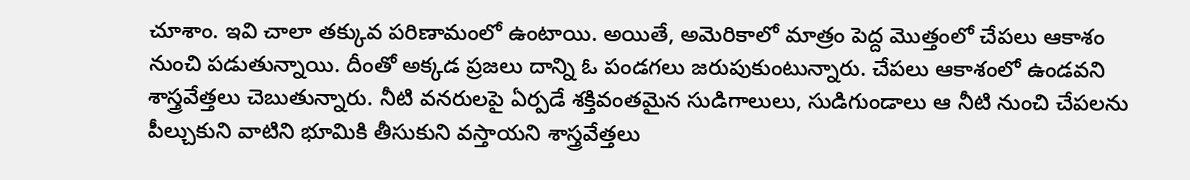చూశాం. ఇవి చాలా తక్కువ పరిణామంలో ఉంటాయి. అయితే, అమెరికాలో మాత్రం పెద్ద మొత్తంలో చేపలు ఆకాశం నుంచి పడుతున్నాయి. దీంతో అక్కడ ప్రజలు దాన్ని ఓ పండగలు జరుపుకుంటున్నారు. చేపలు ఆకాశంలో ఉండవని శాస్త్రవేత్తలు చెబుతున్నారు. నీటి వనరులపై ఏర్పడే శక్తివంతమైన సుడిగాలులు, సుడిగుండాలు ఆ నీటి నుంచి చేపలను పీల్చుకుని వాటిని భూమికి తీసుకుని వస్తాయని శాస్త్రవేత్తలు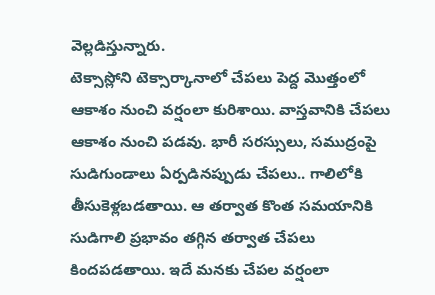వెల్లడిస్తున్నారు.
టెక్సాస్లోని టెక్సార్కానాలో చేపలు పెద్ద మొత్తంలో ఆకాశం నుంచి వర్షంలా కురిశాయి. వాస్తవానికి చేపలు ఆకాశం నుంచి పడవు. భారీ సరస్సులు, సముద్రంపై సుడిగుండాలు ఏర్పడినప్పుడు చేపలు.. గాలిలోకి తీసుకెళ్లబడతాయి. ఆ తర్వాత కొంత సమయానికి సుడిగాలి ప్రభావం తగ్గిన తర్వాత చేపలు కిందపడతాయి. ఇదే మనకు చేపల వర్షంలా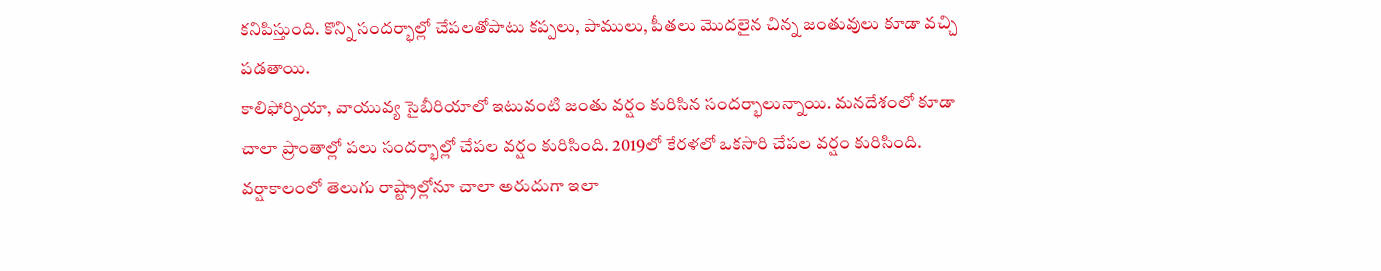కనిపిస్తుంది. కొన్ని సందర్భాల్లో చేపలతోపాటు కప్పలు, పాములు, పీతలు మొదలైన చిన్న జంతువులు కూడా వచ్చి పడతాయి.
కాలిఫోర్నియా, వాయువ్య సైబీరియాలో ఇటువంటి జంతు వర్షం కురిసిన సందర్భాలున్నాయి. మనదేశంలో కూడా చాలా ప్రాంతాల్లో పలు సందర్భాల్లో చేపల వర్షం కురిసింది. 2019లో కేరళలో ఒకసారి చేపల వర్షం కురిసింది. వర్షాకాలంలో తెలుగు రాష్ట్రాల్లోనూ చాలా అరుదుగా ఇలా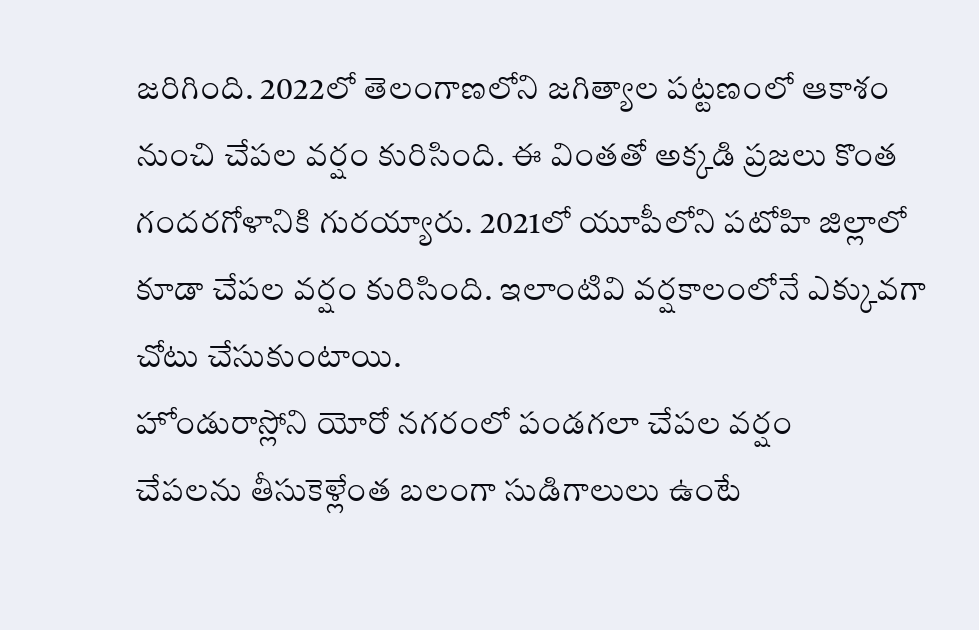జరిగింది. 2022లో తెలంగాణలోని జగిత్యాల పట్టణంలో ఆకాశం నుంచి చేపల వర్షం కురిసింది. ఈ వింతతో అక్కడి ప్రజలు కొంత గందరగోళానికి గురయ్యారు. 2021లో యూపీలోని పటోహి జిల్లాలో కూడా చేపల వర్షం కురిసింది. ఇలాంటివి వర్షకాలంలోనే ఎక్కువగా చోటు చేసుకుంటాయి.
హోండురాస్లోని యోరో నగరంలో పండగలా చేపల వర్షం
చేపలను తీసుకెళ్లేంత బలంగా సుడిగాలులు ఉంటే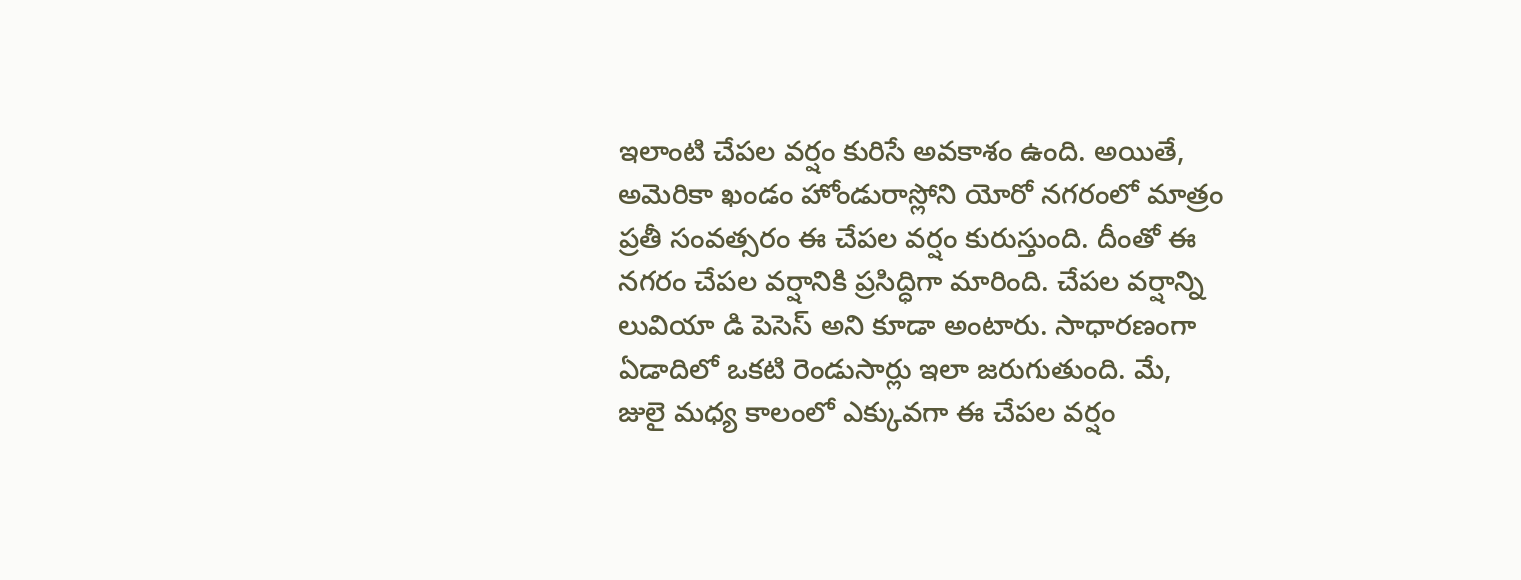ఇలాంటి చేపల వర్షం కురిసే అవకాశం ఉంది. అయితే, అమెరికా ఖండం హోండురాస్లోని యోరో నగరంలో మాత్రం ప్రతీ సంవత్సరం ఈ చేపల వర్షం కురుస్తుంది. దీంతో ఈ నగరం చేపల వర్షానికి ప్రసిద్ధిగా మారింది. చేపల వర్షాన్ని లువియా డి పెసెస్ అని కూడా అంటారు. సాధారణంగా ఏడాదిలో ఒకటి రెండుసార్లు ఇలా జరుగుతుంది. మే, జులై మధ్య కాలంలో ఎక్కువగా ఈ చేపల వర్షం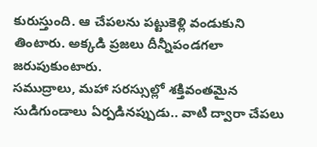కురుస్తుంది. ఆ చేపలను పట్టుకెళ్లి వండుకుని తింటారు. అక్కడి ప్రజలు దీన్నీపండగలా జరుపుకుంటారు.
సముద్రాలు, మహా సరస్సుల్లో శక్తివంతమైన సుడిగుండాలు ఏర్పడినప్పుడు.. వాటి ద్వారా చేపలు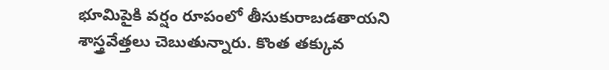భూమిపైకి వర్షం రూపంలో తీసుకురాబడతాయని శాస్త్రవేత్తలు చెబుతున్నారు. కొంత తక్కువ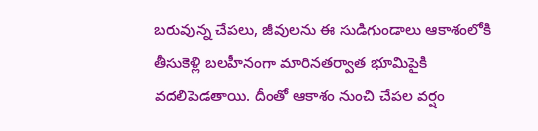బరువున్న చేపలు, జీవులను ఈ సుడిగుండాలు ఆకాశంలోకి తీసుకెళ్లి బలహీనంగా మారినతర్వాత భూమిపైకి వదలిపెడతాయి. దీంతో ఆకాశం నుంచి చేపల వర్షం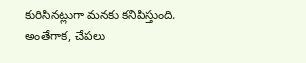కురిసినట్లుగా మనకు కనిపిస్తుంది. అంతేగాక, చేపలు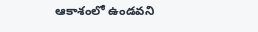ఆకాశంలో ఉండవని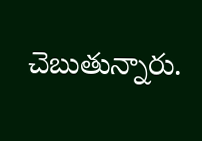చెబుతున్నారు.